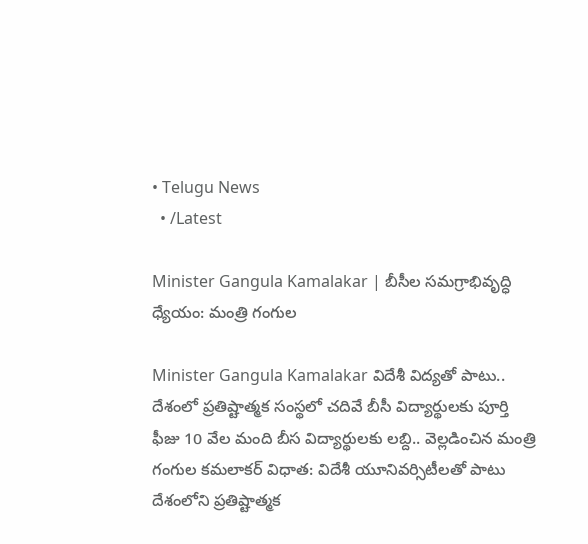• Telugu News
  • /Latest

Minister Gangula Kamalakar | బీసీల సమగ్రాభివృద్ధి ధ్యేయం: మంత్రి గంగుల

Minister Gangula Kamalakar విదేశీ విద్యతో పాటు.. దేశంలో ప్రతిష్టాత్మక సంస్థలో చదివే బీసీ విద్యార్థులకు పూర్తి ఫీజు 10 వేల మంది బీస విద్యార్థులకు లబ్ది.. వెల్లడించిన మంత్రి గంగుల కమలాకర్ విధాత: విదేశీ యూనివర్సిటీలతో పాటు దేశంలోని ప్రతిష్టాత్మక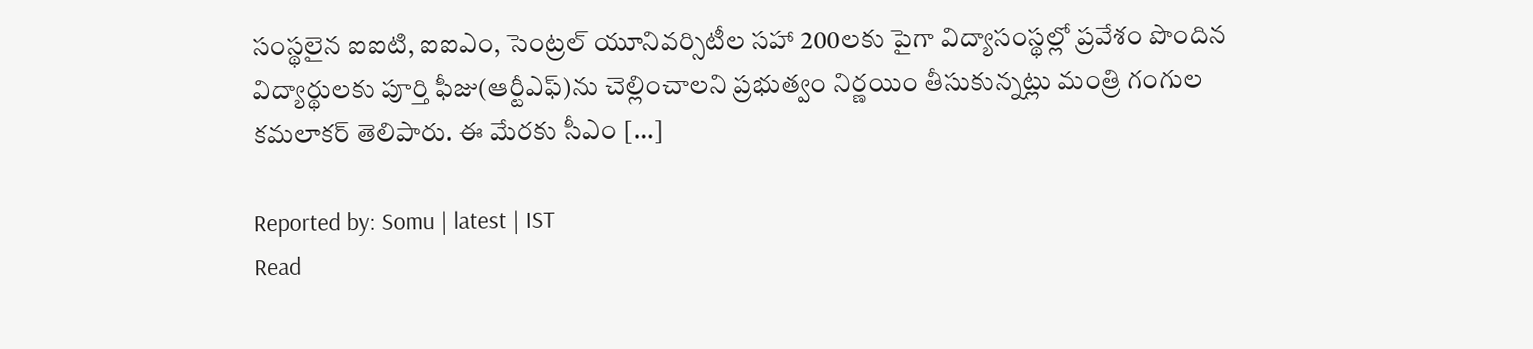సంస్థలైన ఐఐటి, ఐఐఎం, సెంట్రల్‌ యూనివర్సిటీల సహా 200లకు పైగా విద్యాసంస్థల్లో ప్రవేశం పొందిన విద్యార్థులకు పూర్తి ఫీజు(ఆర్టీఎఫ్‌)ను చెల్లించాలని ప్రభుత్వం నిర్ణయిం తీసుకున్నట్లు మంత్రి గంగుల కమలాకర్ తెలిపారు. ఈ మేరకు సీఎం […]

Reported by: Somu | latest | IST
Read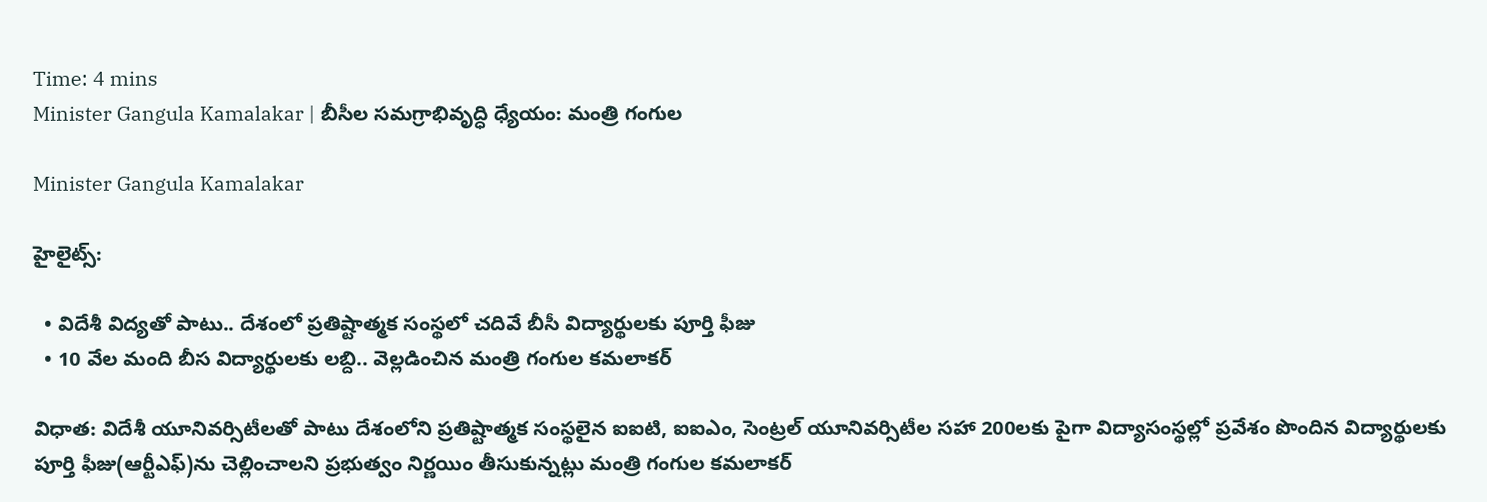Time: 4 mins
Minister Gangula Kamalakar | బీసీల సమగ్రాభివృద్ధి ధ్యేయం: మంత్రి గంగుల

Minister Gangula Kamalakar

హైలైట్స్:

  • విదేశీ విద్యతో పాటు.. దేశంలో ప్రతిష్టాత్మక సంస్థలో చదివే బీసీ విద్యార్థులకు పూర్తి ఫీజు
  • 10 వేల మంది బీస విద్యార్థులకు లబ్ది.. వెల్లడించిన మంత్రి గంగుల కమలాకర్

విధాత: విదేశీ యూనివర్సిటీలతో పాటు దేశంలోని ప్రతిష్టాత్మక సంస్థలైన ఐఐటి, ఐఐఎం, సెంట్రల్‌ యూనివర్సిటీల సహా 200లకు పైగా విద్యాసంస్థల్లో ప్రవేశం పొందిన విద్యార్థులకు పూర్తి ఫీజు(ఆర్టీఎఫ్‌)ను చెల్లించాలని ప్రభుత్వం నిర్ణయిం తీసుకున్నట్లు మంత్రి గంగుల కమలాకర్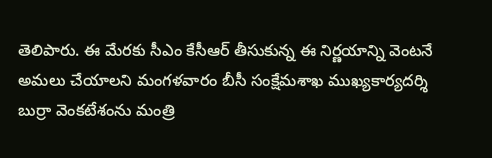తెలిపారు. ఈ మేరకు సీఎం కేసీఆర్‌ తీసుకున్న ఈ నిర్ణయాన్ని వెంటనే అమలు చేయాలని మంగళవారం బీసీ సంక్షేమశాఖ ముఖ్యకార్యదర్శి బుర్రా వెంకటేశంను మంత్రి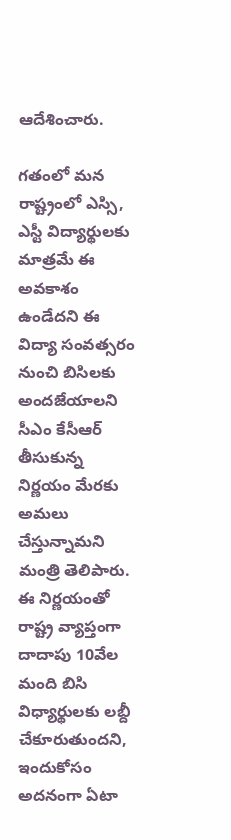ఆదేశించారు.

గతంలో మన రాష్ట్రంలో ఎస్సి, ఎస్టీ విద్యార్థులకు మాత్రమే ఈ అవకాశం ఉండేదని ఈ విద్యా సంవత్సరం నుంచి బిసిలకు అందజేయాలని సీఎం కేసీఆర్‌ తీసుకున్న నిర్ణయం మేరకు అమలు చేస్తున్నామని మంత్రి తెలిపారు. ఈ నిర్ణయంతో రాష్ట్ర వ్యాప్తంగా దాదాపు 10వేల మంది బిసి విధ్యార్థులకు లబ్దీ చేకూరుతుందని, ఇందుకోసం అదనంగా ఏటా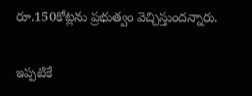రూ.150కోట్లను ప్రభుత్వం వెచ్చిస్తుందన్నారు.

ఇప్పటికే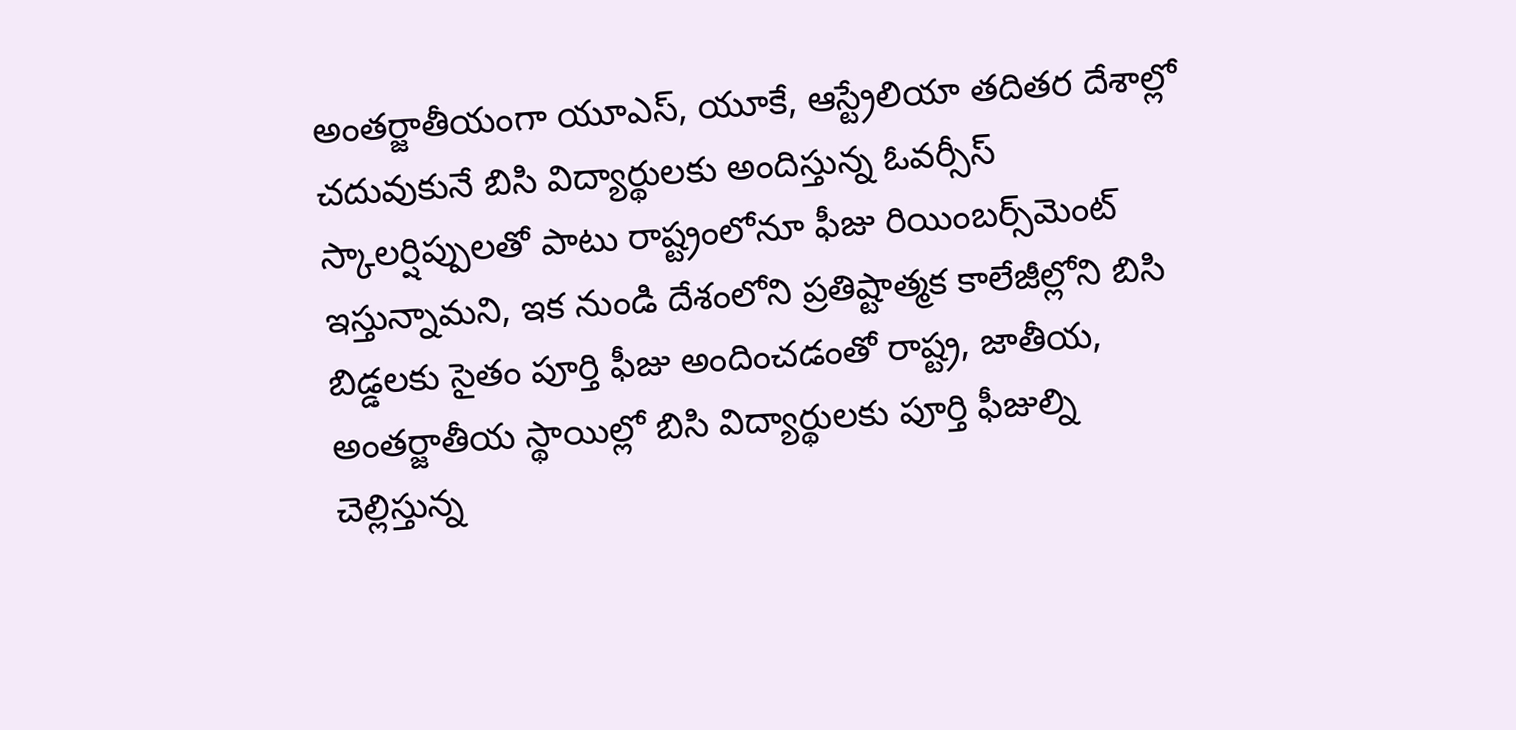అంతర్జాతీయంగా యూఎస్, యూకే, ఆస్ట్రేలియా తదితర దేశాల్లో చదువుకునే బిసి విద్యార్థులకు అందిస్తున్న ఓవర్సీస్ స్కాలర్షిప్పులతో పాటు రాష్ట్రంలోనూ ఫీజు రియింబర్స్‌మెంట్‌ ఇస్తున్నామని, ఇక నుండి దేశంలోని ప్రతిష్టాత్మక కాలేజీల్లోని బిసి బిడ్డలకు సైతం పూర్తి ఫీజు అందించడంతో రాష్ట్ర, జాతీయ, అంతర్జాతీయ స్థాయిల్లో బిసి విద్యార్థులకు పూర్తి ఫీజుల్ని చెల్లిస్తున్న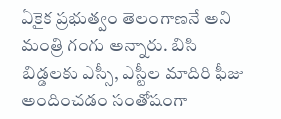ఏకైక ప్రభుత్వం తెలంగాణనే అని మంత్రి గంగు అన్నారు. బిసి బిడ్డలకు ఎస్సీ, ఎస్టీల మాదిరి ఫీజు అందించడం సంతోషంగా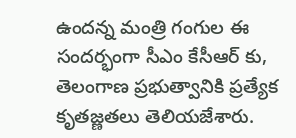ఉందన్న మంత్రి గంగుల ఈ సందర్భంగా సీఎం కేసీఆర్ కు, తెలంగాణ ప్రభుత్వానికి ప్రత్యేక కృతజ్ణతలు తెలియజేశారు.